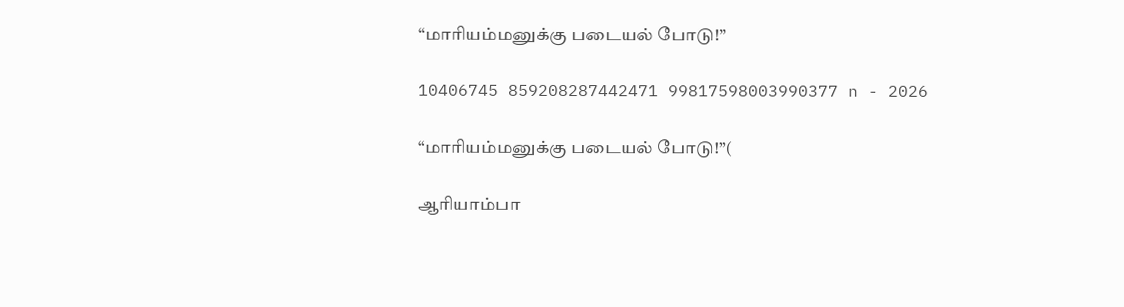“மாரியம்மனுக்கு படையல் போடு!”

10406745 859208287442471 99817598003990377 n - 2026

“மாரியம்மனுக்கு படையல் போடு!”(

ஆரியாம்பா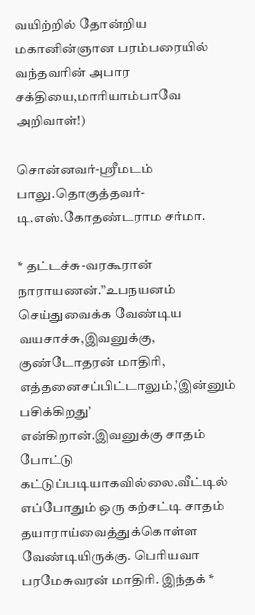வயிற்றில் தோன்றிய மகானின்ஞான பரம்பரையில் வந்தவரின் அபார
சக்தியை,மாரியாம்பாவே அறிவாள்!)

சொன்னவர்-ஸ்ரீமடம் பாலு.தொகுத்தவர்-டி.எஸ்.கோதண்டராம சர்மா.

* தட்டச்சு-வரகூரான் நாராயணன்.”உபநயனம் செய்துவைக்க வேண்டிய
வயசாச்சு,இவனுக்கு, குண்டோதரன் மாதிரி, எத்தனைசப்பிட்டாலும்,’இன்னும்
பசிக்கிறது’ என்கிறான்.இவனுக்கு சாதம் போட்டு கட்டுப்படியாகவில்லை.வீட்டில்
எப்போதும் ஒரு கற்சட்டி சாதம் தயாராய்வைத்துக்கொள்ள வேண்டியிருக்கு. பெரியவா
பரமேசுவரன் மாதிரி. இந்தக் *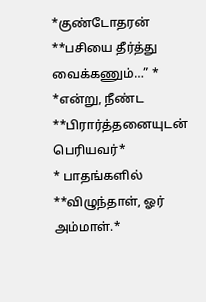*குண்டோதரன் **பசியை தீர்த்து வைக்கணும்…” *
*என்று, நீண்ட **பிரார்த்தனையுடன் பெரியவர்*
* பாதங்களில் **விழுந்தாள், ஓர் அம்மாள்.*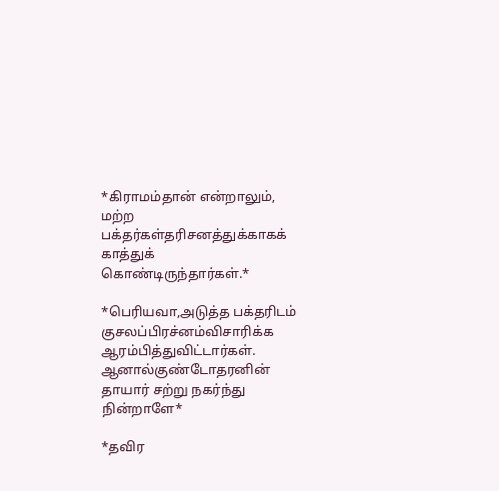*கிராமம்தான் என்றாலும், மற்ற பக்தர்கள்தரிசனத்துக்காகக் காத்துக்
கொண்டிருந்தார்கள்.*

*பெரியவா,அடுத்த பக்தரிடம் குசலப்பிரச்னம்விசாரிக்க ஆரம்பித்துவிட்டார்கள்.
ஆனால்குண்டோதரனின் தாயார் சற்று நகர்ந்து நின்றாளே*

*தவிர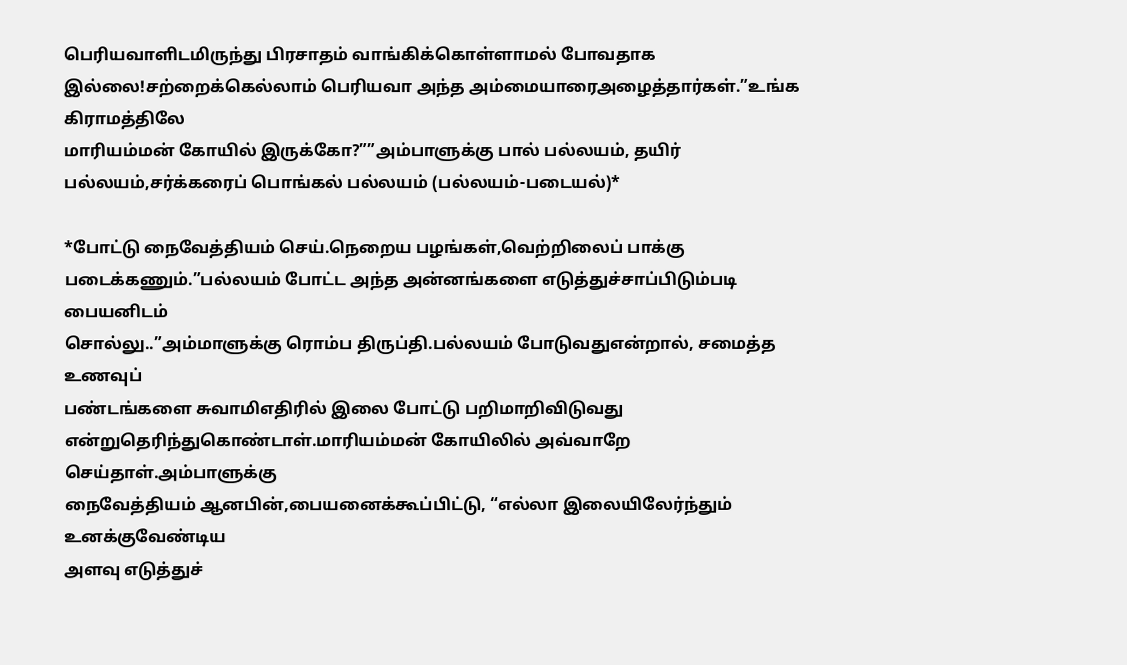பெரியவாளிடமிருந்து பிரசாதம் வாங்கிக்கொள்ளாமல் போவதாக
இல்லை!சற்றைக்கெல்லாம் பெரியவா அந்த அம்மையாரைஅழைத்தார்கள்.”உங்க கிராமத்திலே
மாரியம்மன் கோயில் இருக்கோ?””அம்பாளுக்கு பால் பல்லயம், தயிர்
பல்லயம்,சர்க்கரைப் பொங்கல் பல்லயம் (பல்லயம்-படையல்)*

*போட்டு நைவேத்தியம் செய்.நெறைய பழங்கள்,வெற்றிலைப் பாக்கு
படைக்கணும்.”பல்லயம் போட்ட அந்த அன்னங்களை எடுத்துச்சாப்பிடும்படி பையனிடம்
சொல்லு..”அம்மாளுக்கு ரொம்ப திருப்தி.பல்லயம் போடுவதுஎன்றால், சமைத்த உணவுப்
பண்டங்களை சுவாமிஎதிரில் இலை போட்டு பறிமாறிவிடுவது
என்றுதெரிந்துகொண்டாள்.மாரியம்மன் கோயிலில் அவ்வாறே செய்தாள்.அம்பாளுக்கு
நைவேத்தியம் ஆனபின்,பையனைக்கூப்பிட்டு, “எல்லா இலையிலேர்ந்தும் உனக்குவேண்டிய
அளவு எடுத்துச்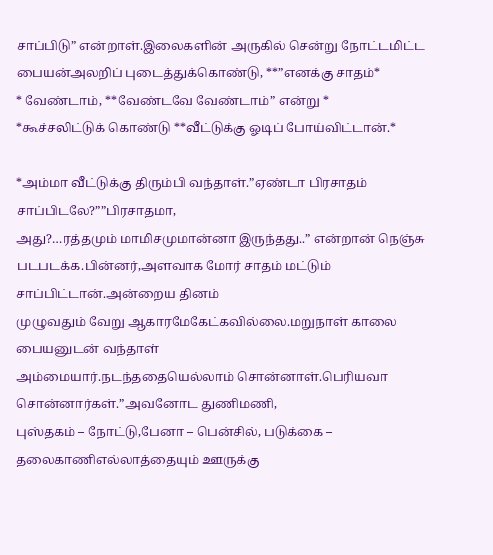சாப்பிடு” என்றாள்.இலைகளின் அருகில் சென்று நோட்டமிட்ட
பையன்அலறிப் புடைத்துக்கொண்டு, **”எனக்கு சாதம்*
* வேண்டாம், **வேண்டவே வேண்டாம்” என்று *
*கூச்சலிட்டுக் கொண்டு **வீட்டுக்கு ஓடிப் போய்விட்டான்.*

*அம்மா வீட்டுக்கு திரும்பி வந்தாள்.”ஏண்டா பிரசாதம் சாப்பிடலே?””பிரசாதமா,
அது?…ரத்தமும் மாமிசமுமான்னா இருந்தது..” என்றான் நெஞ்சு
படபடக்க.பின்னர்,அளவாக மோர் சாதம் மட்டும் சாப்பிட்டான்.அன்றைய தினம்
முழுவதும் வேறு ஆகாரமேகேட்கவில்லை.மறுநாள் காலை பையனுடன் வந்தாள்
அம்மையார்.நடந்ததையெல்லாம் சொன்னாள்.பெரியவா சொன்னார்கள்.”அவனோட துணிமணி,
புஸ்தகம் – நோட்டு,பேனா – பென்சில், படுக்கை – தலைகாணிஎல்லாத்தையும் ஊருக்கு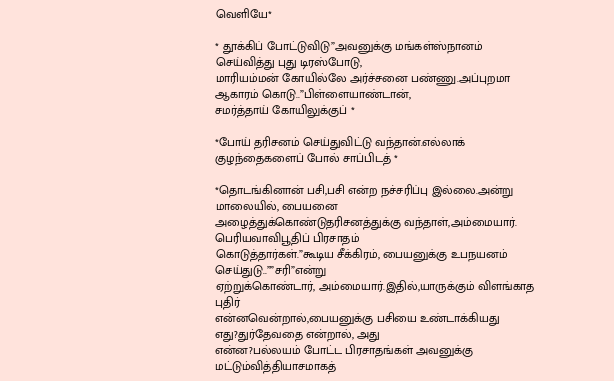வெளியே*

* தூக்கிப் போட்டுவிடு”அவனுக்கு மங்கள்ஸ்நானம் செய்வித்து புது டிரஸ்போடு,
மாரியம்மன் கோயில்லே அர்ச்சனை பண்ணு.அப்புறமா ஆகாரம் கொடு..”பிள்ளையாண்டான்,
சமர்த்தாய் கோயிலுக்குப் *

*போய் தரிசனம் செய்துவிட்டு வந்தான்.எல்லாக் குழந்தைகளைப் போல் சாப்பிடத் *

*தொடங்கினான் பசி,பசி என்ற நச்சரிப்பு இல்லை.அன்று மாலையில், பையனை
அழைத்துக்கொண்டுதரிசனத்துக்கு வந்தாள்,அம்மையார். பெரியவாவிபூதிப் பிரசாதம்
கொடுத்தார்கள்.”கூடிய சீக்கிரம், பையனுக்கு உபநயனம் செய்துடு..””சரி”என்று
ஏற்றுக்கொண்டார், அம்மையார்.இதில்,யாருக்கும் விளங்காத புதிர்
என்னவென்றால்,பையனுக்கு பசியை உண்டாக்கியது எது?துர்தேவதை என்றால், அது
என்ன?பல்லயம் போட்ட பிரசாதங்கள் அவனுக்கு மட்டும்வித்தியாசமாகத்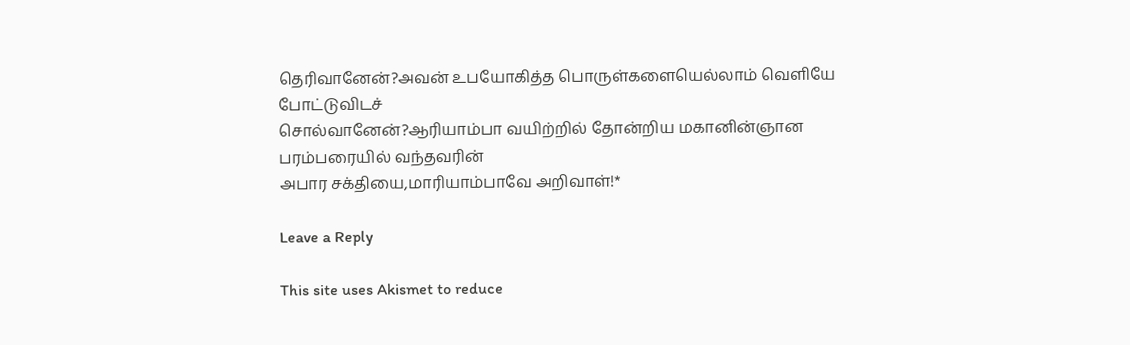தெரிவானேன்?அவன் உபயோகித்த பொருள்களையெல்லாம் வெளியே போட்டுவிடச்
சொல்வானேன்?ஆரியாம்பா வயிற்றில் தோன்றிய மகானின்ஞான பரம்பரையில் வந்தவரின்
அபார சக்தியை,மாரியாம்பாவே அறிவாள்!*

Leave a Reply

This site uses Akismet to reduce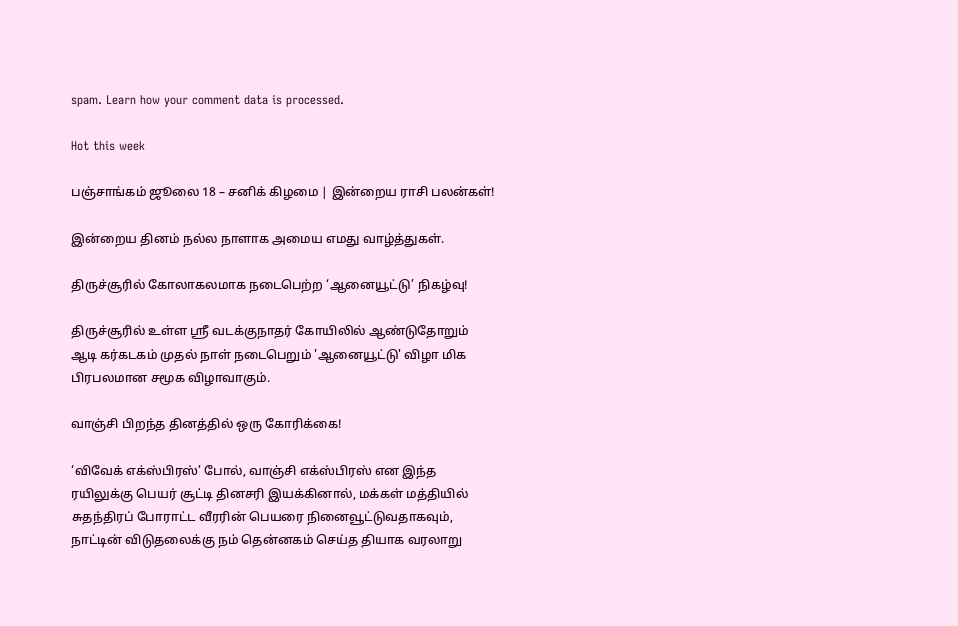spam. Learn how your comment data is processed.

Hot this week

பஞ்சாங்கம் ஜூலை 18 – சனிக் கிழமை | இன்றைய ராசி பலன்கள்!

இன்றைய தினம் நல்ல நாளாக அமைய எமது வாழ்த்துகள்.

திருச்சூரில் கோலாகலமாக நடைபெற்ற ‘ஆனையூட்டு’ நிகழ்வு!

திருச்சூரில் உள்ள ஸ்ரீ வடக்குநாதர் கோயிலில் ஆண்டுதோறும் ஆடி கர்கடகம் முதல் நாள் நடைபெறும் 'ஆனையூட்டு' விழா மிக பிரபலமான சமூக விழாவாகும்.

வாஞ்சி பிறந்த தினத்தில் ஒரு கோரிக்கை!

‘விவேக் எக்ஸ்பிரஸ்’ போல், வாஞ்சி எக்ஸ்பிரஸ் என இந்த ரயிலுக்கு பெயர் சூட்டி தினசரி இயக்கினால், மக்கள் மத்தியில் சுதந்திரப் போராட்ட வீரரின் பெயரை நினைவூட்டுவதாகவும், நாட்டின் விடுதலைக்கு நம் தென்னகம் செய்த தியாக வரலாறு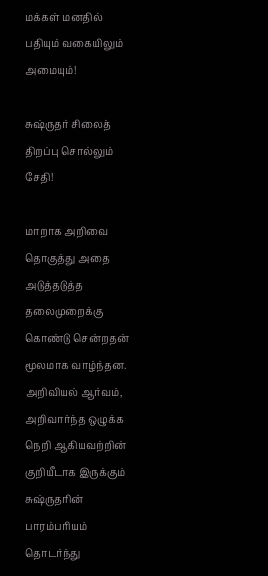மக்கள் மனதில் பதியும் வகையிலும் அமையும்!

சுஷ்ருதர் சிலைத் திறப்பு சொல்லும் சேதி!

மாறாக அறிவை தொகுத்து அதை அடுத்தடுத்த தலைமுறைக்கு கொண்டு சென்றதன் மூலமாக வாழ்ந்தன. அறிவியல் ஆர்வம், அறிவார்ந்த ஒழுக்க நெறி ஆகியவற்றின் குறியீடாக இருக்கும் சுஷ்ருதரின் பாரம்பரியம் தொடர்ந்து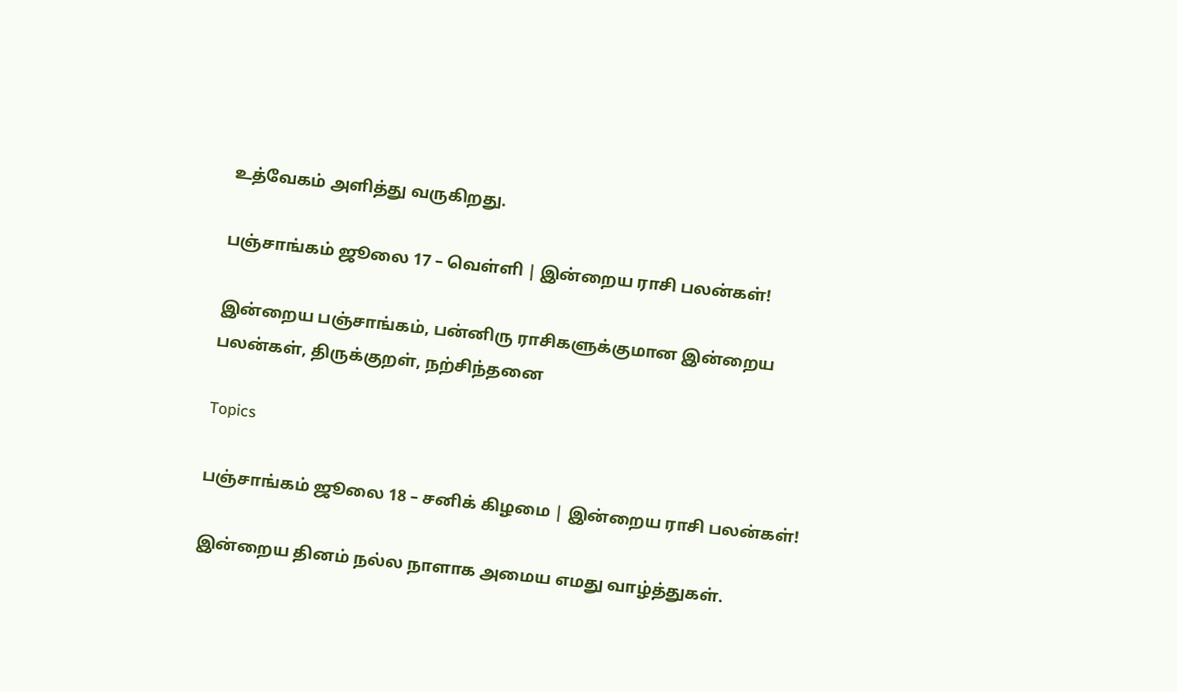உத்வேகம் அளித்து வருகிறது.

பஞ்சாங்கம் ஜூலை 17 – வெள்ளி | இன்றைய ராசி பலன்கள்!

இன்றைய பஞ்சாங்கம், பன்னிரு ராசிகளுக்குமான இன்றைய பலன்கள், திருக்குறள், நற்சிந்தனை

Topics

பஞ்சாங்கம் ஜூலை 18 – சனிக் கிழமை | இன்றைய ராசி பலன்கள்!

இன்றைய தினம் நல்ல நாளாக அமைய எமது வாழ்த்துகள்.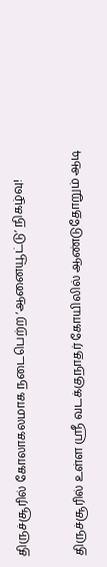திருச்சூரில் கோலாகலமாக நடைபெற்ற ‘ஆனையூட்டு’ நிகழ்வு!

திருச்சூரில் உள்ள ஸ்ரீ வடக்குநாதர் கோயிலில் ஆண்டுதோறும் ஆடி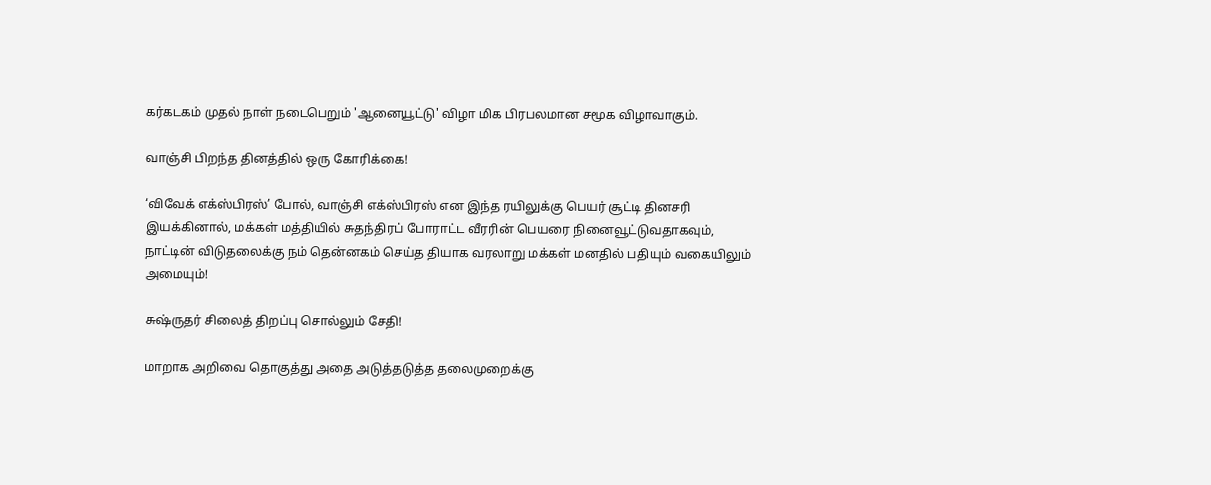கர்கடகம் முதல் நாள் நடைபெறும் 'ஆனையூட்டு' விழா மிக பிரபலமான சமூக விழாவாகும்.

வாஞ்சி பிறந்த தினத்தில் ஒரு கோரிக்கை!

‘விவேக் எக்ஸ்பிரஸ்’ போல், வாஞ்சி எக்ஸ்பிரஸ் என இந்த ரயிலுக்கு பெயர் சூட்டி தினசரி இயக்கினால், மக்கள் மத்தியில் சுதந்திரப் போராட்ட வீரரின் பெயரை நினைவூட்டுவதாகவும், நாட்டின் விடுதலைக்கு நம் தென்னகம் செய்த தியாக வரலாறு மக்கள் மனதில் பதியும் வகையிலும் அமையும்!

சுஷ்ருதர் சிலைத் திறப்பு சொல்லும் சேதி!

மாறாக அறிவை தொகுத்து அதை அடுத்தடுத்த தலைமுறைக்கு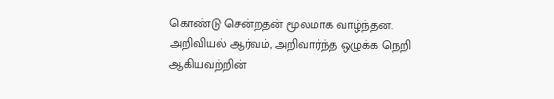கொண்டு சென்றதன் மூலமாக வாழ்ந்தன. அறிவியல் ஆர்வம், அறிவார்ந்த ஒழுக்க நெறி ஆகியவற்றின்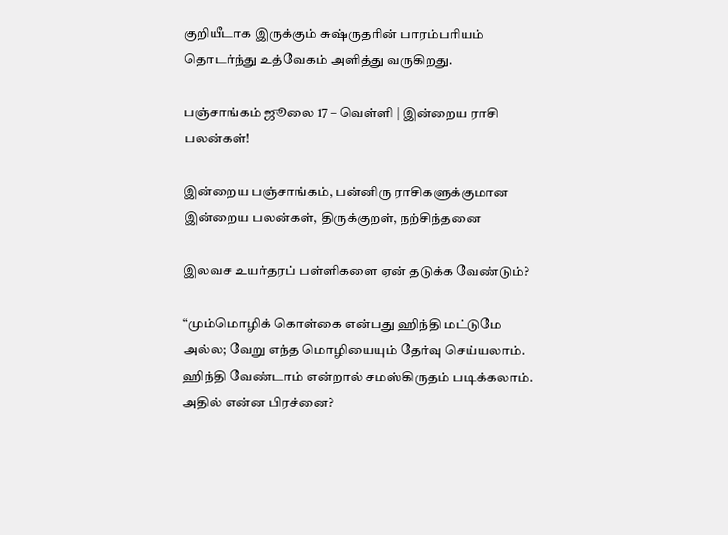குறியீடாக இருக்கும் சுஷ்ருதரின் பாரம்பரியம் தொடர்ந்து உத்வேகம் அளித்து வருகிறது.

பஞ்சாங்கம் ஜூலை 17 – வெள்ளி | இன்றைய ராசி பலன்கள்!

இன்றைய பஞ்சாங்கம், பன்னிரு ராசிகளுக்குமான இன்றைய பலன்கள், திருக்குறள், நற்சிந்தனை

இலவச உயர்தரப் பள்ளிகளை ஏன் தடுக்க வேண்டும்?

“மும்மொழிக் கொள்கை என்பது ஹிந்தி மட்டுமே அல்ல; வேறு எந்த மொழியையும் தேர்வு செய்யலாம். ஹிந்தி வேண்டாம் என்றால் சமஸ்கிருதம் படிக்கலாம். அதில் என்ன பிரச்னை?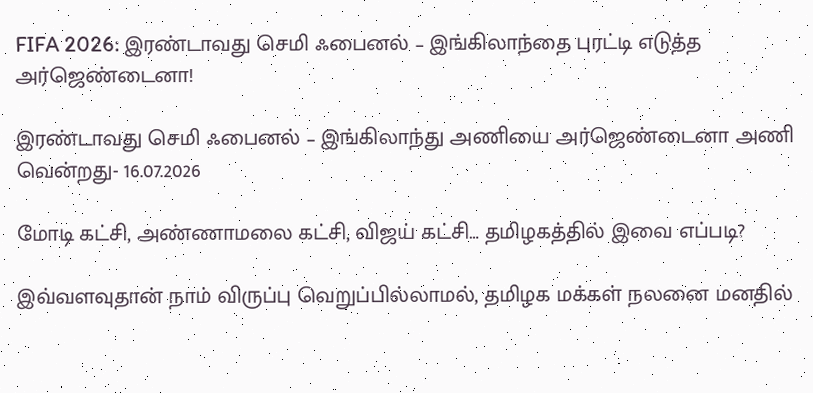FIFA 2026: இரண்டாவது செமி ஃபைனல் – இங்கிலாந்தை புரட்டி எடுத்த அர்ஜெண்டைனா!

இரண்டாவது செமி ஃபைனல் – இங்கிலாந்து அணியை அர்ஜெண்டைனா அணி வென்றது- 16.07.2026

மோடி கட்சி, அண்ணாமலை கட்சி, விஜய் கட்சி… தமிழகத்தில் இவை எப்படி?

இவ்வளவுதான் நாம் விருப்பு வெறுப்பில்லாமல், தமிழக மக்கள் நலனை மனதில்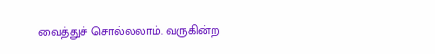வைத்துச் சொல்லலாம். வருகின்ற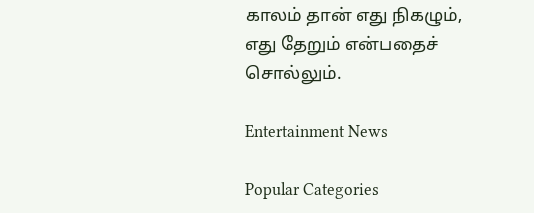காலம் தான் எது நிகழும், எது தேறும் என்பதைச் சொல்லும்.

Entertainment News

Popular Categories